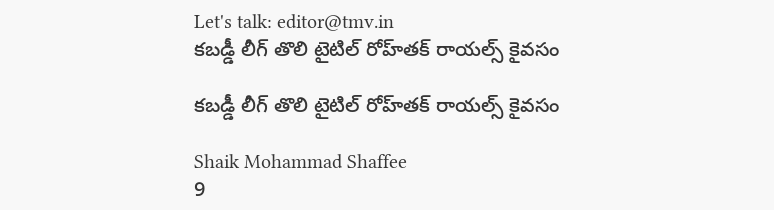Let's talk: editor@tmv.in
కబడ్డీ లీగ్ తొలి టైటిల్ రోహ్‌తక్ రాయల్స్ కైవసం

కబడ్డీ లీగ్ తొలి టైటిల్ రోహ్‌తక్ రాయల్స్ కైవసం

Shaik Mohammad Shaffee
9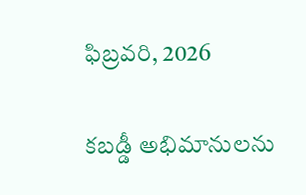ఫిబ్రవరి, 2026

కబడ్డీ అభిమానులను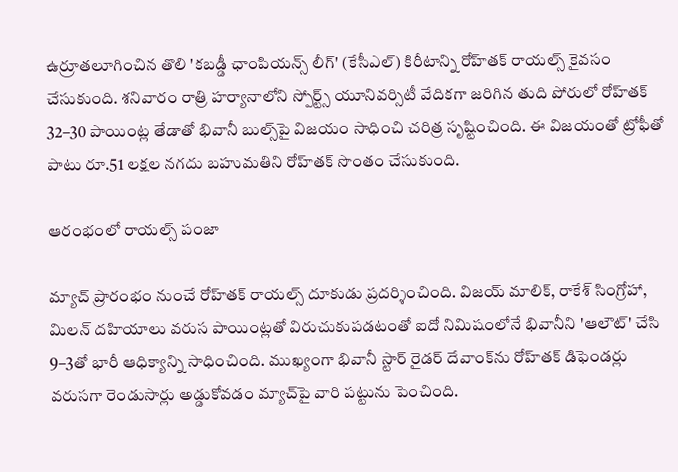ఉర్రూతలూగించిన తొలి 'కబడ్డీ ఛాంపియన్స్‌ లీగ్' (కేసీఎల్) కిరీటాన్ని రోహ్‌తక్ రాయల్స్ కైవసం చేసుకుంది. శనివారం రాత్రి హర్యానాలోని స్పోర్ట్స్ యూనివర్సిటీ వేదికగా జరిగిన తుది పోరులో రోహ్‌తక్ 32–30 పాయింట్ల తేడాతో భివానీ బుల్స్‌పై విజయం సాధించి చరిత్ర సృష్టించింది. ఈ విజయంతో ట్రోఫీతో పాటు రూ.51 లక్షల నగదు బహుమతిని రోహ్‌తక్ సొంతం చేసుకుంది.

ఆరంభంలో రాయల్స్‌ పంజా

మ్యాచ్ ప్రారంభం నుంచే రోహ్‌తక్ రాయల్స్ దూకుడు ప్రదర్శించింది. విజయ్ మాలిక్, రాకేశ్ సింగ్రోహా, మిలన్ దహియాలు వరుస పాయింట్లతో విరుచుకుపడటంతో ఐదో నిమిషంలోనే భివానీని 'ఆలౌట్' చేసి 9–3తో భారీ ఆధిక్యాన్ని సాధించింది. ముఖ్యంగా భివానీ స్టార్ రైడర్ దేవాంక్‌ను రోహ్‌తక్ డిఫెండర్లు వరుసగా రెండుసార్లు అడ్డుకోవడం మ్యాచ్‌పై వారి పట్టును పెంచింది.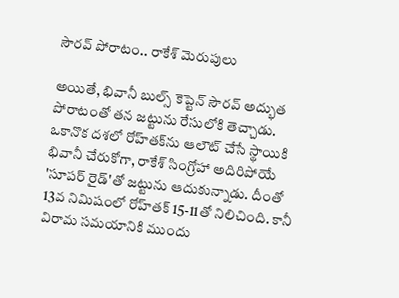సౌరవ్‌ పోరాటం.. రాకేశ్‌ మెరుపులు

అయితే, భివానీ బుల్స్ కెప్టెన్ సౌరవ్ అద్భుత పోరాటంతో తన జట్టును రేసులోకి తెచ్చాడు. ఒకానొక దశలో రోహ్‌తక్‌ను ఆలౌట్ చేసే స్థాయికి భివానీ చేరుకోగా, రాకేశ్ సింగ్రోహా అదిరిపోయే 'సూపర్ రైడ్'తో జట్టును ఆదుకున్నాడు. దీంతో 13వ నిమిషంలో రోహ్‌తక్ 15-11తో నిలిచింది. కానీ విరామ సమయానికి ముందు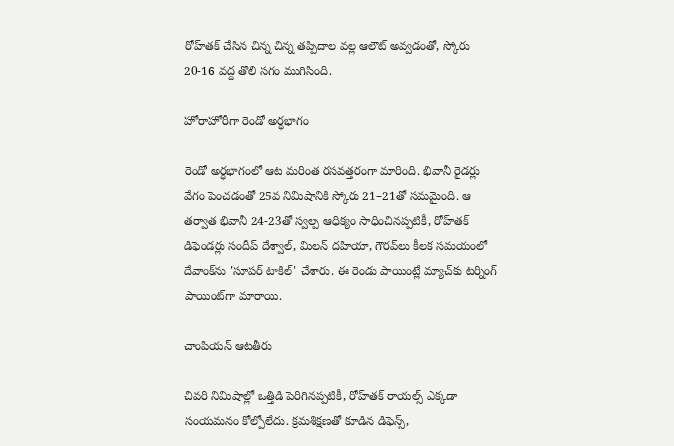రోహ్‌తక్ చేసిన చిన్న చిన్న తప్పిదాల వల్ల ఆలౌట్ అవ్వడంతో, స్కోరు 20-16 వద్ద తొలి సగం ముగిసింది.

హోరాహోరీగా రెండో అర్ధభాగం

రెండో అర్ధభాగంలో ఆట మరింత రసవత్తరంగా మారింది. భివానీ రైడర్లు వేగం పెంచడంతో 25వ నిమిషానికి స్కోరు 21–21తో సమమైంది. ఆ తర్వాత భివానీ 24-23తో స్వల్ప ఆధిక్యం సాధించినప్పటికీ, రోహ్‌తక్ డిఫెండర్లు సందీప్ దేశ్వాల్, మిలన్ దహియా, గౌరవ్‌లు కీలక సమయంలో దేవాంక్‌ను 'సూపర్ టాకిల్' చేశారు. ఈ రెండు పాయింట్లే మ్యాచ్‌కు టర్నింగ్ పాయింట్‌గా మారాయి.

చాంపియన్‌ ఆటతీరు

చివరి నిమిషాల్లో ఒత్తిడి పెరిగినప్పటికీ, రోహ్‌తక్ రాయల్స్ ఎక్కడా సంయమనం కోల్పోలేదు. క్రమశిక్షణతో కూడిన డిఫెన్స్,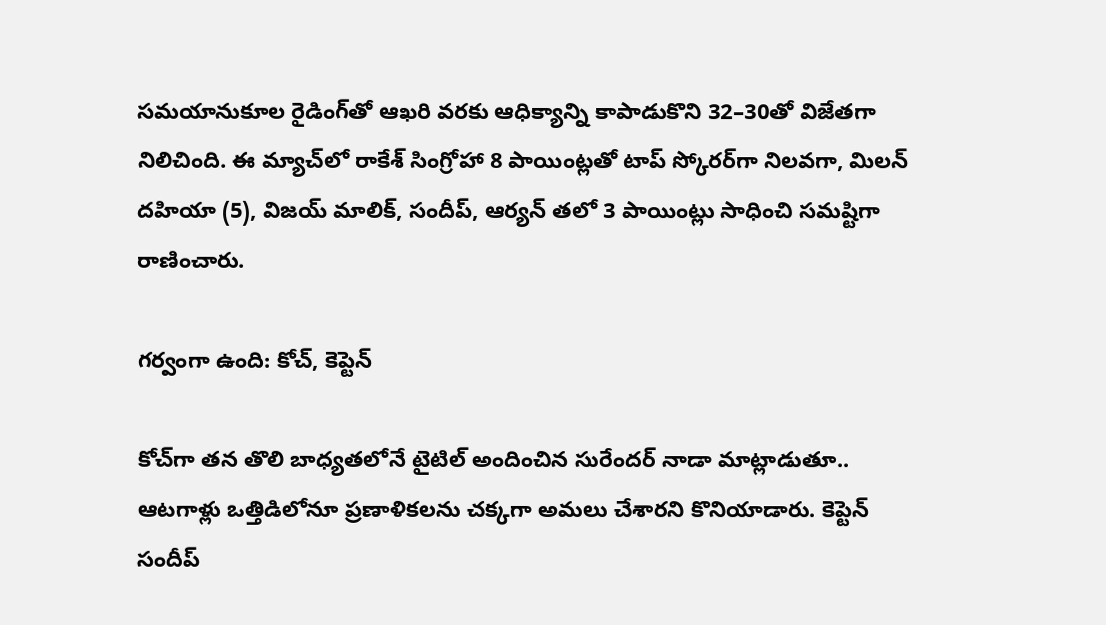సమయానుకూల రైడింగ్‌తో ఆఖరి వరకు ఆధిక్యాన్ని కాపాడుకొని 32–30తో విజేతగా నిలిచింది. ఈ మ్యాచ్‌లో రాకేశ్ సింగ్రోహా 8 పాయింట్లతో టాప్ స్కోరర్‌గా నిలవగా, మిలన్ దహియా (5), విజయ్ మాలిక్, సందీప్, ఆర్యన్ తలో 3 పాయింట్లు సాధించి సమష్టిగా రాణించారు.

గర్వంగా ఉంది: కోచ్‌, కెప్టెన్‌

కోచ్‌గా తన తొలి బాధ్యతలోనే టైటిల్ అందించిన సురేందర్ నాడా మాట్లాడుతూ.. ఆటగాళ్లు ఒత్తిడిలోనూ ప్రణాళికలను చక్కగా అమలు చేశారని కొనియాడారు. కెప్టెన్ సందీప్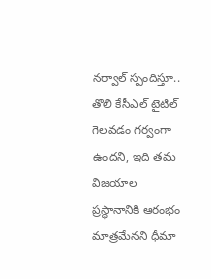నర్వాల్ స్పందిస్తూ.. తొలి కేసీఎల్ టైటిల్ గెలవడం గర్వంగా ఉందని, ఇది తమ విజయాల ప్రస్థానానికి ఆరంభం మాత్రమేనని ధీమా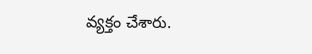వ్యక్తం చేశారు.